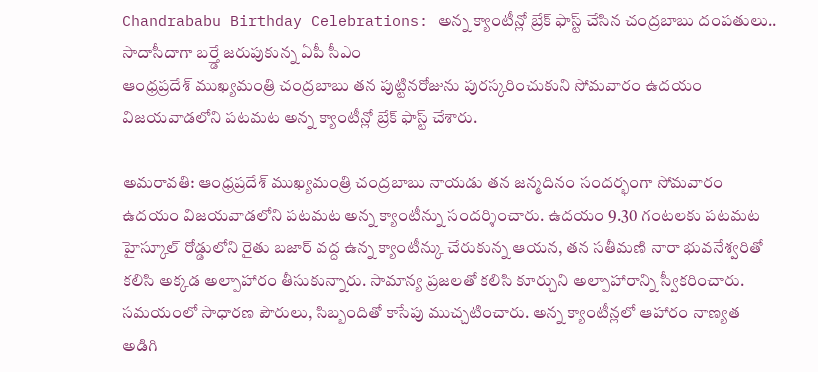Chandrababu Birthday Celebrations: అన్న క్యాంటీన్లో బ్రేక్ ఫాస్ట్ చేసిన చంద్రబాబు దంపతులు.. సాదాసీదాగా బర్త్డే జరుపుకున్న ఏపీ సీఎం
ఆంధ్రప్రదేశ్ ముఖ్యమంత్రి చంద్రబాబు తన పుట్టినరోజును పురస్కరించుకుని సోమవారం ఉదయం విజయవాడలోని పటమట అన్న క్యాంటీన్లో బ్రేక్ ఫాస్ట్ చేశారు.

అమరావతి: ఆంధ్రప్రదేశ్ ముఖ్యమంత్రి చంద్రబాబు నాయడు తన జన్మదినం సందర్భంగా సోమవారం ఉదయం విజయవాడలోని పటమట అన్న క్యాంటీన్ను సందర్శించారు. ఉదయం 9.30 గంటలకు పటమట హైస్కూల్ రోడ్డులోని రైతు బజార్ వద్ద ఉన్న క్యాంటీన్కు చేరుకున్న ఆయన, తన సతీమణి నారా భువనేశ్వరితో కలిసి అక్కడ అల్పాహారం తీసుకున్నారు. సామాన్య ప్రజలతో కలిసి కూర్చుని అల్పాహారాన్ని స్వీకరించారు. సమయంలో సాధారణ పౌరులు, సిబ్బందితో కాసేపు ముచ్చటించారు. అన్న క్యాంటీన్లలో ఆహారం నాణ్యత అడిగి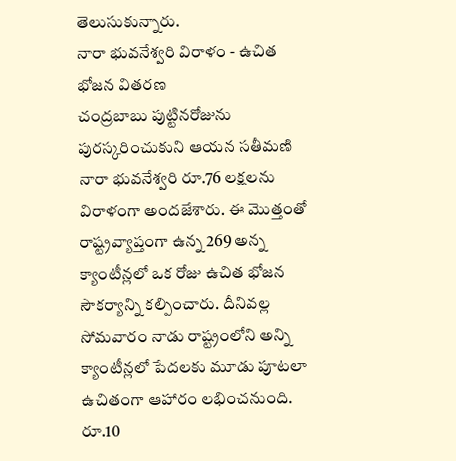తెలుసుకున్నారు.
నారా భువనేశ్వరి విరాళం - ఉచిత భోజన వితరణ
చంద్రబాబు పుట్టినరోజును పురస్కరించుకుని ఆయన సతీమణి నారా భువనేశ్వరి రూ.76 లక్షలను విరాళంగా అందజేశారు. ఈ మొత్తంతో రాష్ట్రవ్యాప్తంగా ఉన్న 269 అన్న క్యాంటీన్లలో ఒక రోజు ఉచిత భోజన సౌకర్యాన్ని కల్పించారు. దీనివల్ల సోమవారం నాడు రాష్ట్రంలోని అన్ని క్యాంటీన్లలో పేదలకు మూడు పూటలా ఉచితంగా ఆహారం లభించనుంది.
రూ.10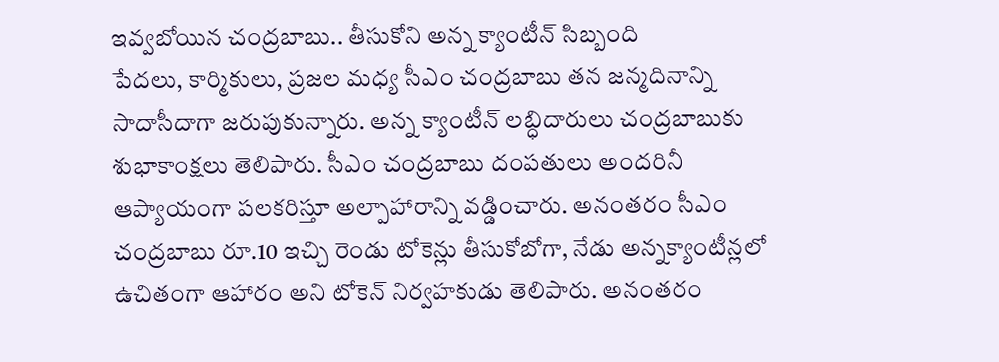ఇవ్వబోయిన చంద్రబాబు.. తీసుకోని అన్న క్యాంటీన్ సిబ్బంది
పేదలు, కార్మికులు, ప్రజల మధ్య సీఎం చంద్రబాబు తన జన్మదినాన్ని సాదాసీదాగా జరుపుకున్నారు. అన్న క్యాంటీన్ లబ్ధిదారులు చంద్రబాబుకు శుభాకాంక్షలు తెలిపారు. సీఎం చంద్రబాబు దంపతులు అందరినీ ఆప్యాయంగా పలకరిస్తూ అల్పాహారాన్ని వడ్డించారు. అనంతరం సీఎం చంద్రబాబు రూ.10 ఇచ్చి రెండు టోకెన్లు తీసుకోబోగా, నేడు అన్నక్యాంటీన్లలో ఉచితంగా ఆహారం అని టోకెన్ నిర్వహకుడు తెలిపారు. అనంతరం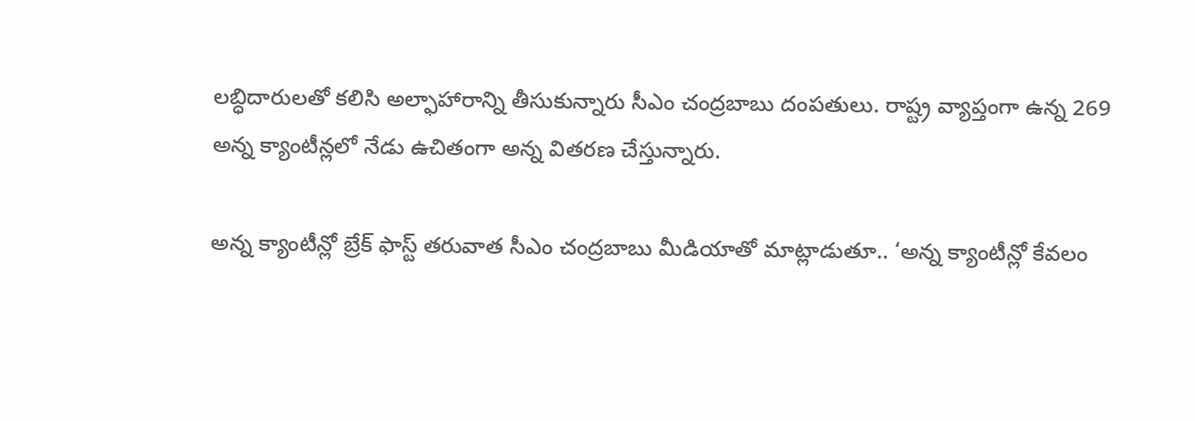లబ్ధిదారులతో కలిసి అల్ఫాహారాన్ని తీసుకున్నారు సీఎం చంద్రబాబు దంపతులు. రాష్ట్ర వ్యాప్తంగా ఉన్న 269 అన్న క్యాంటీన్లలో నేడు ఉచితంగా అన్న వితరణ చేస్తున్నారు.

అన్న క్యాంటీన్లో బ్రేక్ ఫాస్ట్ తరువాత సీఎం చంద్రబాబు మీడియాతో మాట్లాడుతూ.. ‘అన్న క్యాంటీన్లో కేవలం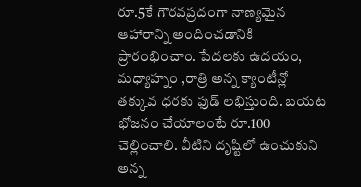రూ.5కే గౌరవప్రదంగా నాణ్యమైన ఆహారాన్ని అందించడానికి ప్రారంభించాం. పేదలకు ఉదయం, మధ్యాహ్నం ,రాత్రి అన్న క్యాంటీన్లో తక్కువ ధరకు ఫుడ్ లభిస్తుంది. బయట భోజనం చేయాలంటే రూ.100 చెల్లించాలి. వీటిని దృష్టిలో ఉంచుకుని అన్న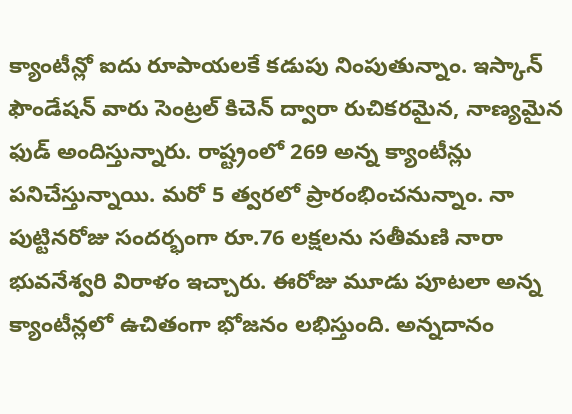క్యాంటీన్లో ఐదు రూపాయలకే కడుపు నింపుతున్నాం. ఇస్కాన్ ఫౌండేషన్ వారు సెంట్రల్ కిచెన్ ద్వారా రుచికరమైన, నాణ్యమైన ఫుడ్ అందిస్తున్నారు. రాష్ట్రంలో 269 అన్న క్యాంటీన్లు పనిచేస్తున్నాయి. మరో 5 త్వరలో ప్రారంభించనున్నాం. నా పుట్టినరోజు సందర్భంగా రూ.76 లక్షలను సతీమణి నారా భువనేశ్వరి విరాళం ఇచ్చారు. ఈరోజు మూడు పూటలా అన్న క్యాంటీన్లలో ఉచితంగా భోజనం లభిస్తుంది. అన్నదానం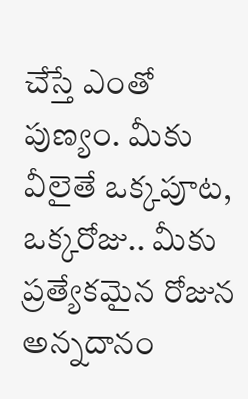చేస్తే ఎంతో పుణ్యం. మీకు వీలైతే ఒక్కపూట, ఒక్కరోజు.. మీకు ప్రత్యేకమైన రోజున అన్నదానం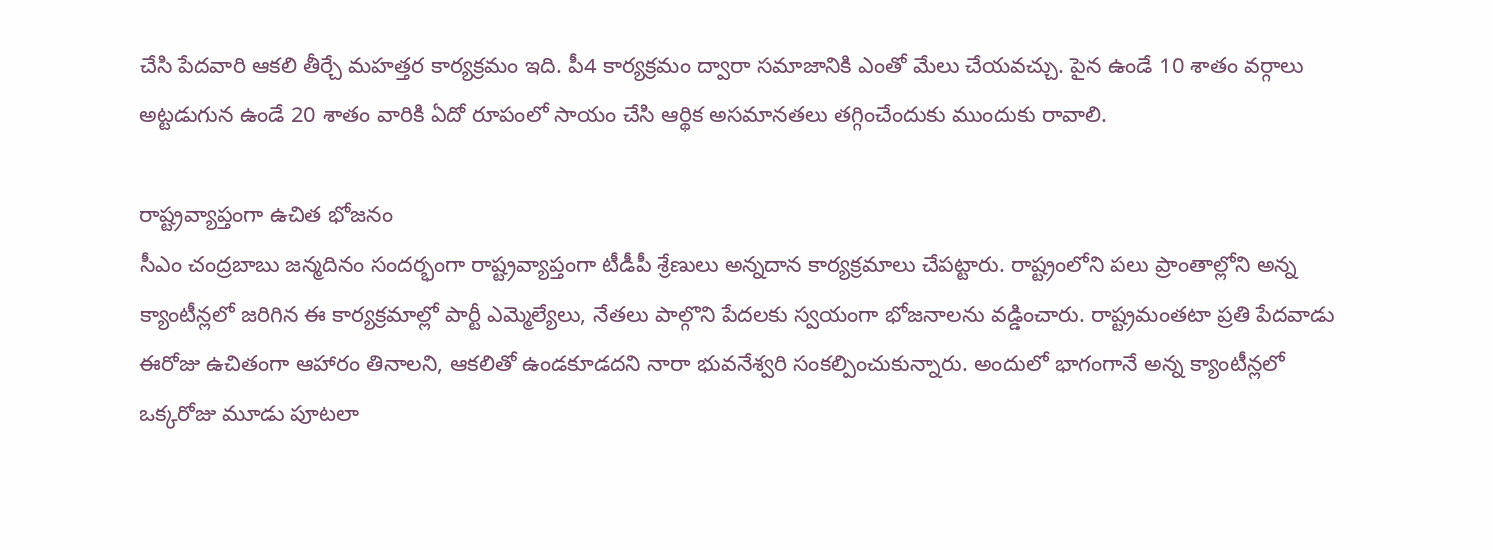చేసి పేదవారి ఆకలి తీర్చే మహత్తర కార్యక్రమం ఇది. పీ4 కార్యక్రమం ద్వారా సమాజానికి ఎంతో మేలు చేయవచ్చు. పైన ఉండే 10 శాతం వర్గాలు అట్టడుగున ఉండే 20 శాతం వారికి ఏదో రూపంలో సాయం చేసి ఆర్థిక అసమానతలు తగ్గించేందుకు ముందుకు రావాలి.

రాష్ట్రవ్యాప్తంగా ఉచిత భోజనం
సీఎం చంద్రబాబు జన్మదినం సందర్భంగా రాష్ట్రవ్యాప్తంగా టీడీపీ శ్రేణులు అన్నదాన కార్యక్రమాలు చేపట్టారు. రాష్ట్రంలోని పలు ప్రాంతాల్లోని అన్న క్యాంటీన్లలో జరిగిన ఈ కార్యక్రమాల్లో పార్టీ ఎమ్మెల్యేలు, నేతలు పాల్గొని పేదలకు స్వయంగా భోజనాలను వడ్డించారు. రాష్ట్రమంతటా ప్రతి పేదవాడు ఈరోజు ఉచితంగా ఆహారం తినాలని, ఆకలితో ఉండకూడదని నారా భువనేశ్వరి సంకల్పించుకున్నారు. అందులో భాగంగానే అన్న క్యాంటీన్లలో ఒక్కరోజు మూడు పూటలా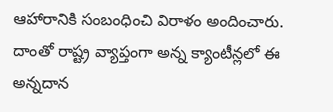ఆహారానికి సంబంధించి విరాళం అందించారు. దాంతో రాష్ట్ర వ్యాప్తంగా అన్న క్యాంటీన్లలో ఈ అన్నదాన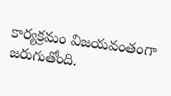కార్యక్రమం విజయవంతంగా జరుగుతోంది.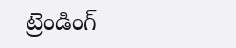ట్రెండింగ్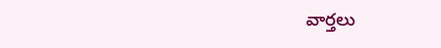వార్తలు